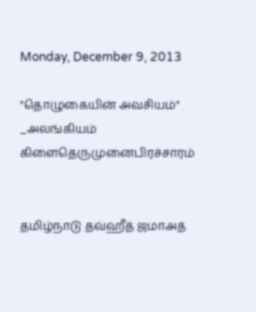Monday, December 9, 2013

"தொழுகையின் அவசியம்" _அலங்கியம் கிளைதெருமுனைபிரச்சாரம்


தமிழ்நாடு தவ்ஹீத் ஜமாஅத்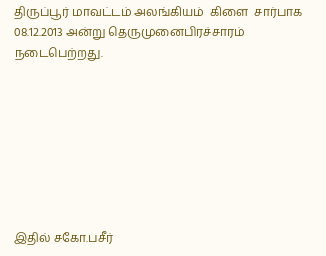திருப்பூர் மாவட்டம் அலங்கியம்  கிளை  சார்பாக 08.12.2013 அன்று தெருமுனைபிரச்சாரம் நடைபெற்றது.








இதில் சகோ.பசீர்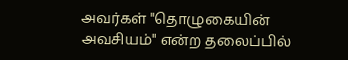அவர்கள் "தொழுகையின் அவசியம்" என்ற தலைப்பில்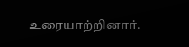உரையாற்றினார்.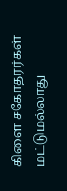கிளை சகோதரர்கள் மட்டுமல்லாது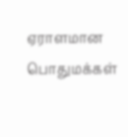ஏராளமான பொதுமக்கள்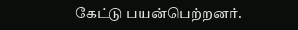கேட்டு பயன்பெற்றனர்.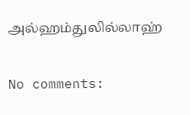அல்ஹம்துலில்லாஹ்

No comments: